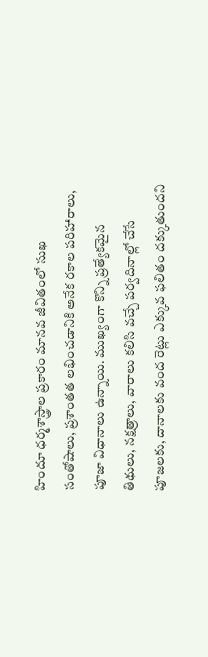హిందూ ధర్మశాస్త్రాల ప్రకారం మానవ జీవితంలో సుఖ సంతోషాలు, ప్రశాంతత లభించడానికి అనేక రకాల పరిహారాలు, పూజా విధానాలు ఉన్నాయి. ముఖ్యంగా కొన్ని ప్రత్యేకమైన తిథులు, నక్షత్రాలు, వారాలు కలిసి వచ్చే పర్వదినాల్లో చేసే పూజలకు, దానాలకు వంద రెట్లు ఎక్కువ ఫలితం దక్కుతుందని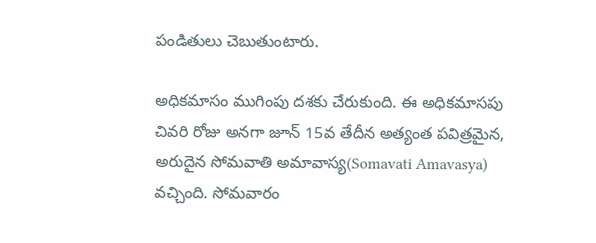పండితులు చెబుతుంటారు.

అధికమాసం ముగింపు దశకు చేరుకుంది. ఈ అధికమాసపు చివరి రోజు అనగా జూన్ 15వ తేదీన అత్యంత పవిత్రమైన, అరుదైన సోమవాతి అమావాస్య(Somavati Amavasya) వచ్చింది. సోమవారం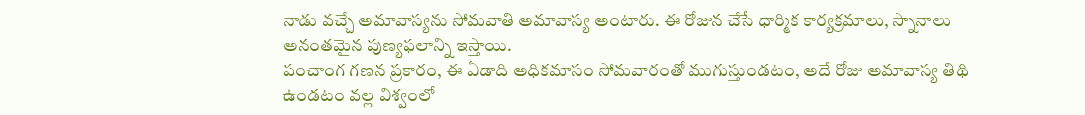నాడు వచ్చే అమావాస్యను సోమవాతి అమావాస్య అంటారు. ఈ రోజున చేసే ధార్మిక కార్యక్రమాలు, స్నానాలు అనంతమైన పుణ్యఫలాన్ని ఇస్తాయి.
పంచాంగ గణన ప్రకారం, ఈ ఏడాది అధికమాసం సోమవారంతో ముగుస్తుండటం, అదే రోజు అమావాస్య తిథి ఉండటం వల్ల విశ్వంలో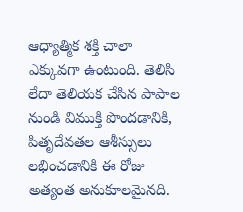ఆధ్యాత్మిక శక్తి చాలా ఎక్కువగా ఉంటుంది. తెలిసి లేదా తెలియక చేసిన పాపాల నుండి విముక్తి పొందడానికి, పితృదేవతల ఆశీస్సులు లభించడానికి ఈ రోజు అత్యంత అనుకూలమైనది.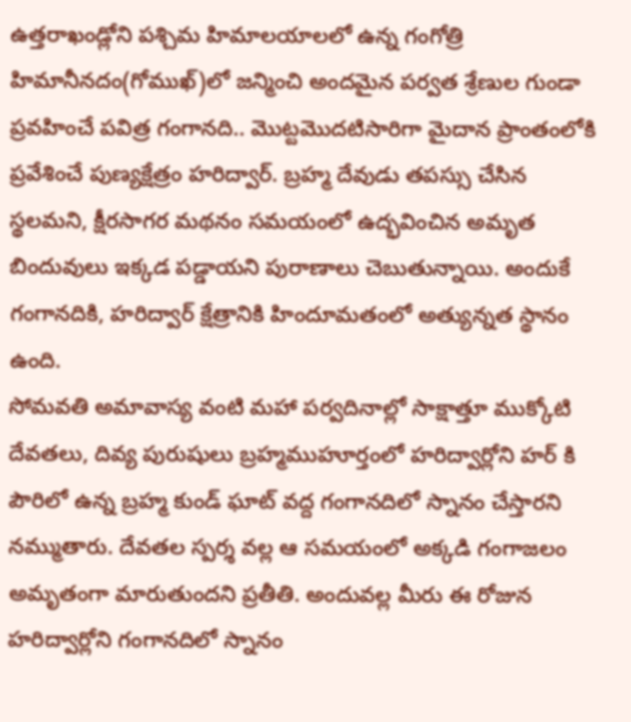ఉత్తరాఖండ్లోని పశ్చిమ హిమాలయాలలో ఉన్న గంగోత్రి హిమానీనదం(గోముఖ్)లో జన్మించి అందమైన పర్వత శ్రేణుల గుండా ప్రవహించే పవిత్ర గంగానది.. మొట్టమొదటిసారిగా మైదాన ప్రాంతంలోకి ప్రవేశించే పుణ్యక్షేత్రం హరిద్వార్. బ్రహ్మ దేవుడు తపస్సు చేసిన స్థలమని, క్షీరసాగర మథనం సమయంలో ఉద్భవించిన అమృత బిందువులు ఇక్కడ పడ్డాయని పురాణాలు చెబుతున్నాయి. అందుకే గంగానదికి, హరిద్వార్ క్షేత్రానికి హిందూమతంలో అత్యున్నత స్థానం ఉంది.
సోమవతి అమావాస్య వంటి మహా పర్వదినాల్లో సాక్షాత్తూ ముక్కోటి దేవతలు, దివ్య పురుషులు బ్రహ్మముహూర్తంలో హరిద్వార్లోని హర్ కి పౌరిలో ఉన్న బ్రహ్మ కుండ్ ఘాట్ వద్ద గంగానదిలో స్నానం చేస్తారని నమ్ముతారు. దేవతల స్పర్శ వల్ల ఆ సమయంలో అక్కడి గంగాజలం అమృతంగా మారుతుందని ప్రతీతి. అందువల్ల మీరు ఈ రోజున హరిద్వార్లోని గంగానదిలో స్నానం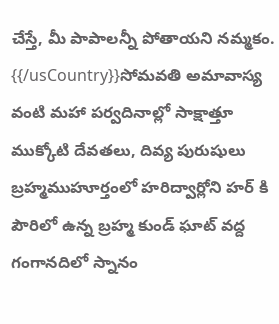చేస్తే, మీ పాపాలన్నీ పోతాయని నమ్మకం.
{{/usCountry}}సోమవతి అమావాస్య వంటి మహా పర్వదినాల్లో సాక్షాత్తూ ముక్కోటి దేవతలు, దివ్య పురుషులు బ్రహ్మముహూర్తంలో హరిద్వార్లోని హర్ కి పౌరిలో ఉన్న బ్రహ్మ కుండ్ ఘాట్ వద్ద గంగానదిలో స్నానం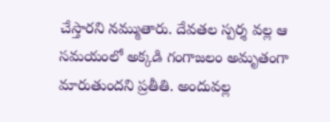చేస్తారని నమ్ముతారు. దేవతల స్పర్శ వల్ల ఆ సమయంలో అక్కడి గంగాజలం అమృతంగా మారుతుందని ప్రతీతి. అందువల్ల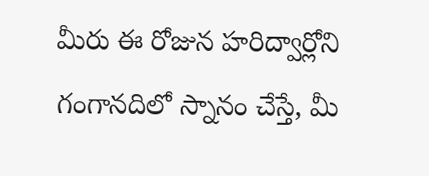మీరు ఈ రోజున హరిద్వార్లోని గంగానదిలో స్నానం చేస్తే, మీ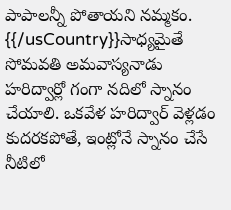పాపాలన్నీ పోతాయని నమ్మకం.
{{/usCountry}}సాధ్యమైతే సోమవతి అమవాస్యనాడు హరిద్వార్లో గంగా నదిలో స్నానం చేయాలి. ఒకవేళ హరిద్వార్ వెళ్లడం కుదరకపోతే, ఇంట్లోనే స్నానం చేసే నీటిలో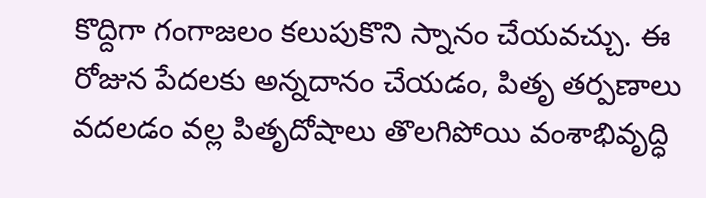కొద్దిగా గంగాజలం కలుపుకొని స్నానం చేయవచ్చు. ఈ రోజున పేదలకు అన్నదానం చేయడం, పితృ తర్పణాలు వదలడం వల్ల పితృదోషాలు తొలగిపోయి వంశాభివృద్ధి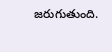జరుగుతుంది.